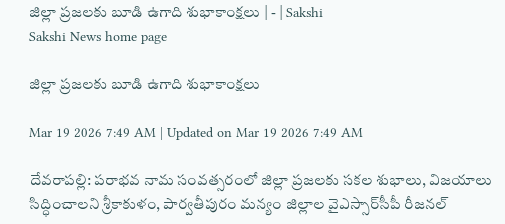జిల్లా ప్రజలకు బూడి ఉగాది శుభాకాంక్షలు | - | Sakshi
Sakshi News home page

జిల్లా ప్రజలకు బూడి ఉగాది శుభాకాంక్షలు

Mar 19 2026 7:49 AM | Updated on Mar 19 2026 7:49 AM

దేవరాపల్లి: పరాభవ నామ సంవత్సరంలో జిల్లా ప్రజలకు సకల శుభాలు, విజయాలు సిద్ధించాలని శ్రీకాకుళం, పార్వతీపురం మన్యం జిల్లాల వైఎస్సార్‌సీపీ రీజనల్‌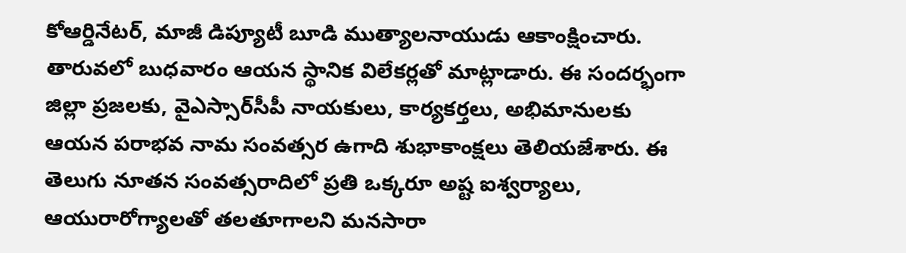కోఆర్డినేటర్‌, మాజీ డిప్యూటీ బూడి ముత్యాలనాయుడు ఆకాంక్షించారు. తారువలో బుధవారం ఆయన స్థానిక విలేకర్లతో మాట్లాడారు. ఈ సందర్భంగా జిల్లా ప్రజలకు, వైఎస్సార్‌సీపీ నాయకులు, కార్యకర్తలు, అభిమానులకు ఆయన పరాభవ నామ సంవత్సర ఉగాది శుభాకాంక్షలు తెలియజేశారు. ఈ తెలుగు నూతన సంవత్సరాదిలో ప్రతి ఒక్కరూ అష్ట ఐశ్వర్యాలు, ఆయురారోగ్యాలతో తలతూగాలని మనసారా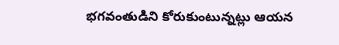భగవంతుడిని కోరుకుంటున్నట్లు ఆయన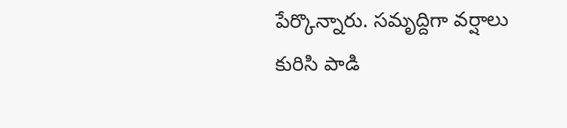పేర్కొన్నారు. సమృద్దిగా వర్షాలు కురిసి పాడి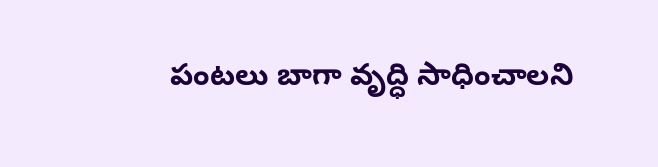పంటలు బాగా వృద్ధి సాధించాలని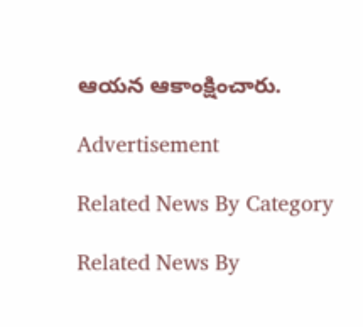ఆయన ఆకాంక్షించారు.

Advertisement

Related News By Category

Related News By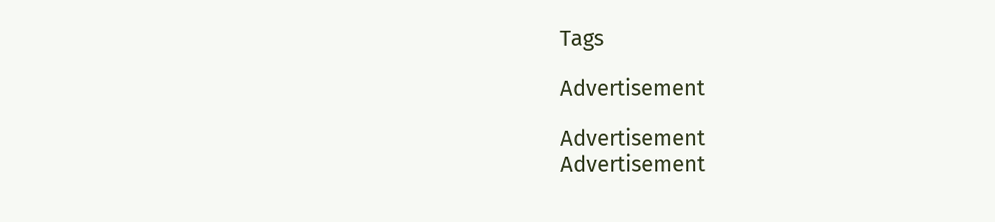Tags

Advertisement

Advertisement
Advertisement